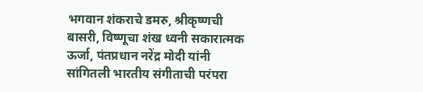भगवान शंकराचे डमरु, श्रीकृष्णची बासरी, विष्णूचा शंख ध्वनी सकारात्मक ऊर्जा, पंतप्रधान नरेंद्र मोदी यांनी सांगितली भारतीय संगीताची परंपरा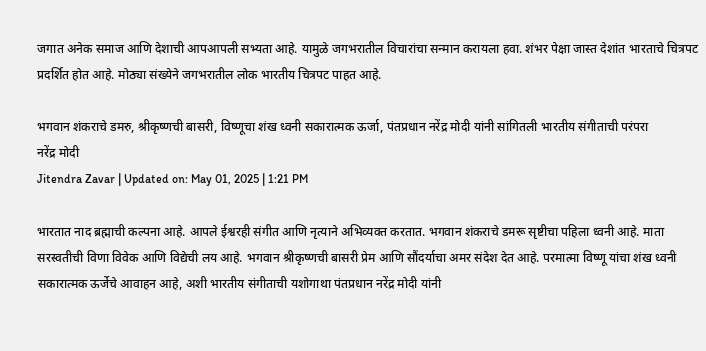जगात अनेक समाज आणि देशाची आपआपली सभ्यता आहे. यामुळे जगभरातील विचारांचा सन्मान करायला हवा. शंभर पेक्षा जास्त देशांत भारताचे चित्रपट प्रदर्शित होत आहे. मोठ्या संख्येने जगभरातील लोक भारतीय चित्रपट पाहत आहे.

भगवान शंकराचे डमरु, श्रीकृष्णची बासरी, विष्णूचा शंख ध्वनी सकारात्मक ऊर्जा, पंतप्रधान नरेंद्र मोदी यांनी सांगितली भारतीय संगीताची परंपरा
नरेंद्र मोदी
Jitendra Zavar | Updated on: May 01, 2025 | 1:21 PM

भारतात नाद ब्रह्माची कल्पना आहे. आपले ईश्वरही संगीत आणि नृत्याने अभिव्यक्त करतात. भगवान शंकराचे डमरू सृष्टीचा पहिला ध्वनी आहे. माता सरस्वतीची विणा विवेक आणि विद्येची लय आहे. भगवान श्रीकृष्णची बासरी प्रेम आणि सौंदर्याचा अमर संदेश देत आहे. परमात्मा विष्णू यांचा शंख ध्वनी सकारात्मक ऊर्जेचे आवाहन आहे, अशी भारतीय संगीताची यशोगाथा पंतप्रधान नरेंद्र मोदी यांनी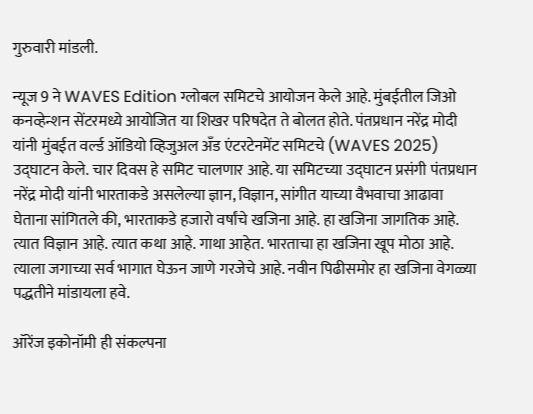गुरुवारी मांडली.

न्यूज 9 ने WAVES Edition ग्लोबल समिटचे आयोजन केले आहे. मुंबईतील जिओ कनव्हेन्शन सेंटरमध्ये आयोजित या शिखर परिषदेत ते बोलत होते. पंतप्रधान नरेंद्र मोदी यांनी मुंबईत वर्ल्ड ऑडियो व्हिजुअल अँड एंटरटेनमेंट समिटचे (WAVES 2025) उद्घाटन केले. चार दिवस हे समिट चालणार आहे. या समिटच्या उद्घाटन प्रसंगी पंतप्रधान नरेंद्र मोदी यांनी भारताकडे असलेल्या ज्ञान, विज्ञान, सांगीत याच्या वैभवाचा आढावा घेताना सांगितले की, भारताकडे हजारो वर्षांचे खजिना आहे. हा खजिना जागतिक आहे. त्यात विज्ञान आहे. त्यात कथा आहे. गाथा आहेत. भारताचा हा खजिना खूप मोठा आहे. त्याला जगाच्या सर्व भागात घेऊन जाणे गरजेचे आहे. नवीन पिढीसमोर हा खजिना वेगळ्या पद्धतीने मांडायला हवे.

ऑरेंज इकोनॉमी ही संकल्पना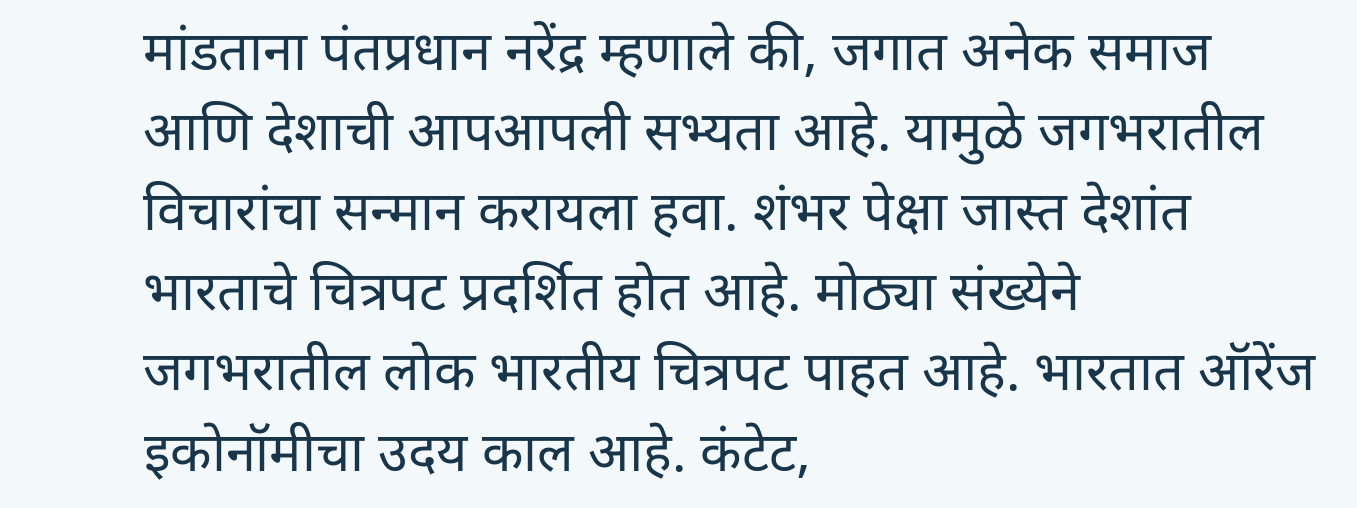मांडताना पंतप्रधान नरेंद्र म्हणाले की, जगात अनेक समाज आणि देशाची आपआपली सभ्यता आहे. यामुळे जगभरातील विचारांचा सन्मान करायला हवा. शंभर पेक्षा जास्त देशांत भारताचे चित्रपट प्रदर्शित होत आहे. मोठ्या संख्येने जगभरातील लोक भारतीय चित्रपट पाहत आहे. भारतात ऑरेंज इकोनॉमीचा उदय काल आहे. कंटेट,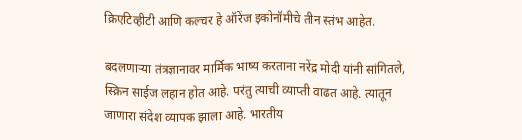क्रिएटिव्हीटी आणि कल्चर हे ऑरेंज इकोनॉमीचे तीन स्तंभ आहेत.

बदलणाऱ्या तंत्रज्ञानावर मार्मिक भाष्य करताना नरेंद्र मोदी यांनी सांगितले, स्क्रिन साईज लहान होत आहे. परंतु त्याची व्याप्ती वाढत आहे. त्यातून जाणारा संदेश व्यापक झाला आहे. भारतीय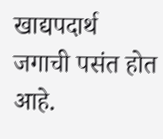खाद्यपदार्थ जगाची पसंत होत आहे.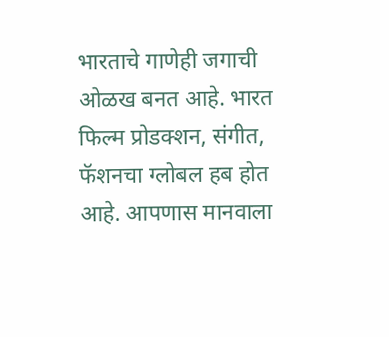भारताचे गाणेही जगाची ओळख बनत आहे. भारत फिल्म प्रोडक्शन, संगीत, फॅशनचा ग्लोबल हब होत आहे. आपणास मानवाला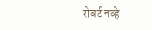रोबर्ट नव्हे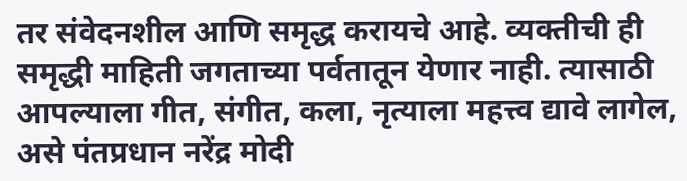तर संवेदनशील आणि समृद्ध करायचे आहे. व्यक्तीची ही समृद्धी माहिती जगताच्या पर्वतातून येणार नाही. त्यासाठी आपल्याला गीत, संगीत, कला, नृत्याला महत्त्व द्यावे लागेल, असे पंतप्रधान नरेंद्र मोदी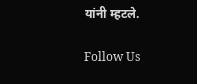यांनी म्हटले.

Follow Us